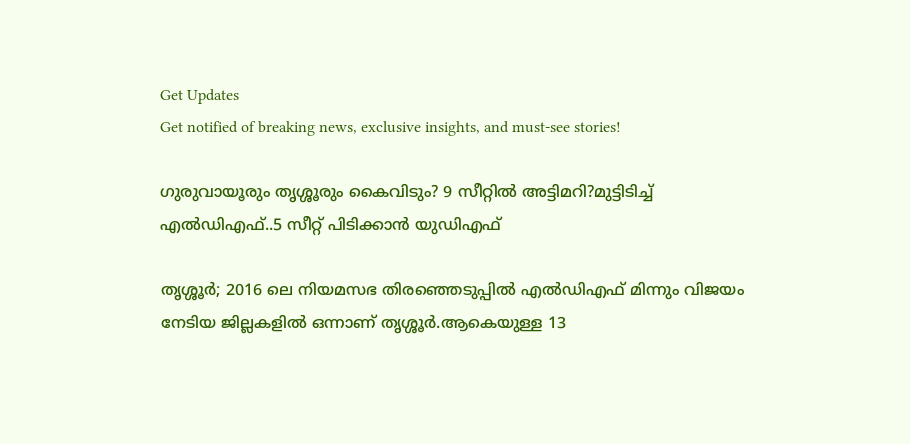Get Updates
Get notified of breaking news, exclusive insights, and must-see stories!

ഗുരുവായൂരും തൃശ്ശൂരും കൈവിടും? 9 സീറ്റിൽ അട്ടിമറി?മുട്ടിടിച്ച് എൽഡിഎഫ്..5 സീറ്റ് പിടിക്കാൻ യുഡിഎഫ്

തൃശ്ശൂർ; 2016 ലെ നിയമസഭ തിരഞ്ഞെടുപ്പിൽ എൽഡിഎഫ് മിന്നും വിജയം നേടിയ ജില്ലകളിൽ ഒന്നാണ് തൃശ്ശൂർ.ആകെയുള്ള 13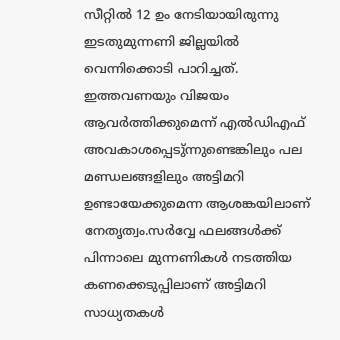സീറ്റിൽ 12 ഉം നേടിയായിരുന്നു ഇടതുമുന്നണി ജില്ലയിൽ വെന്നിക്കൊടി പാറിച്ചത്. ഇത്തവണയും വിജയം ആവർത്തിക്കുമെന്ന് എൽഡിഎഫ് അവകാശപ്പെടു്ന്നുണ്ടെങ്കിലും പല മണ്ഡലങ്ങളിലും അട്ടിമറി ഉണ്ടായേക്കുമെന്ന ആശങ്കയിലാണ് നേതൃത്വം.സർവ്വേ ഫലങ്ങൾക്ക് പിന്നാലെ മുന്നണികൾ നടത്തിയ കണക്കെടുപ്പിലാണ് അട്ടിമറി സാധ്യതകൾ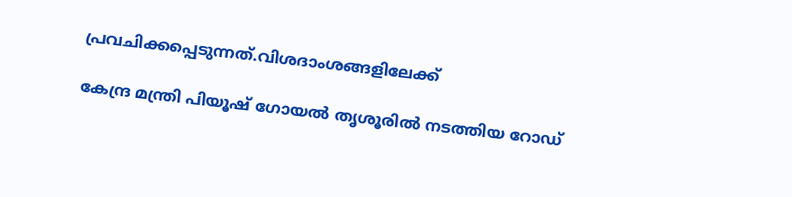പ്രവചിക്കപ്പെടുന്നത്.വിശദാംശങ്ങളിലേക്ക്

കേന്ദ്ര മന്ത്രി പിയൂഷ് ഗോയല്‍ തൃശൂരില്‍ നടത്തിയ റോഡ്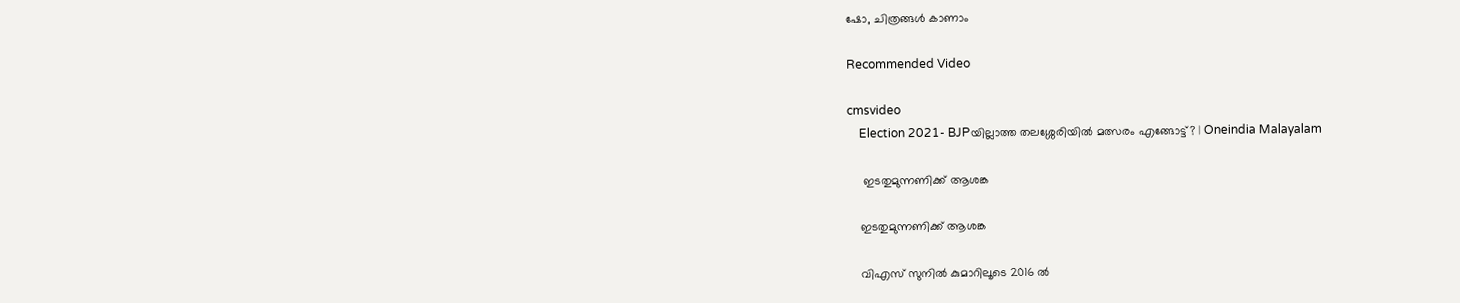ഷോ, ചിത്രങ്ങള്‍ കാണാം

Recommended Video

cmsvideo
    Election 2021- BJPയില്ലാത്ത തലശ്ശേരിയിൽ മത്സരം എങ്ങോട്ട്? | Oneindia Malayalam

     ഇടതുമുന്നണിക്ക് ആശങ്ക

    ഇടതുമുന്നണിക്ക് ആശങ്ക

    വിഎസ് സുനിൽ കുമാറിലൂടെ 2016 ൽ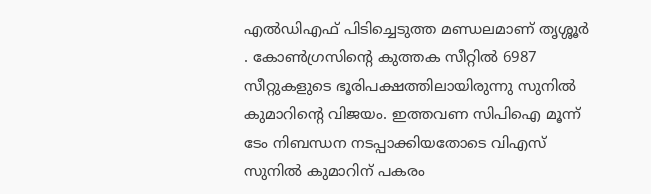എൽഡിഎഫ് പിടിച്ചെടുത്ത മണ്ഡലമാണ് തൃശ്ശൂർ . കോൺഗ്രസിന്റെ കുത്തക സീറ്റിൽ 6987 സീറ്റുകളുടെ ഭൂരിപക്ഷത്തിലായിരുന്നു സുനിൽ കുമാറിന്റെ വിജയം. ഇത്തവണ സിപിഐ മൂന്ന് ടേം നിബന്ധന നടപ്പാക്കിയതോടെ വിഎസ് സുനിൽ കുമാറിന് പകരം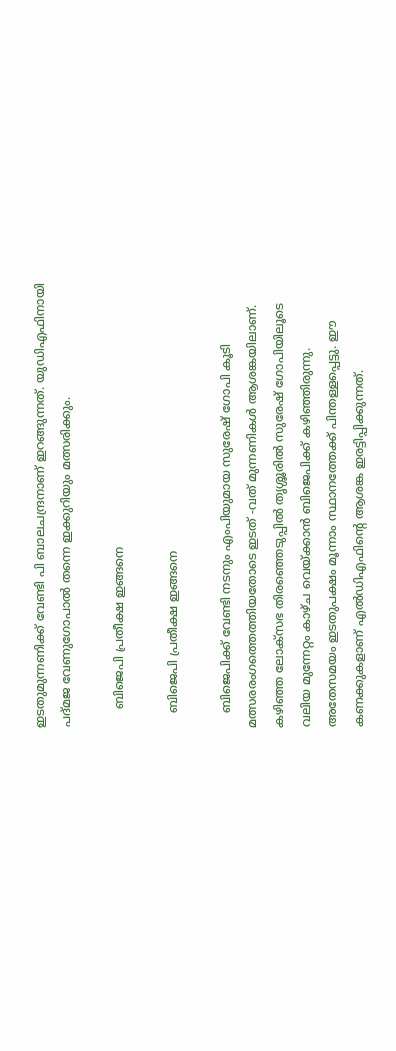ഇടതുമുന്നണിക്ക് വേണ്ടി പി ബാലചന്ദ്രനാണ് ഇറങ്ങുന്നത്. യുഡിഎഫിനായി പദ്മജ വേണുഗോപാൽ തന്നെ ഇക്കുറിയും മത്സരിക്കും.

     ബിജെപി പ്രതീക്ഷ ഇങ്ങനെ

    ബിജെപി പ്രതീക്ഷ ഇങ്ങനെ

    ബിജെപിക്ക് വേണ്ടി നടനും എംപിയുമായ സുരേഷ് ഗോപി കൂടി മത്സരരംഗത്തെത്തിയതോടെ ഇടത് -വത് മുന്നണികൾ ആശങ്കയിലാണ്. കഴിഞ്ഞ ലോക്സഭ തിരഞ്ഞെടുപ്പിൽ തൃശ്ശൂരിൽ സുരേഷ് ഗോപിയിലൂടെ വലിയ മുന്നേറ്റം കാഴ്ച വെയ്ക്കാൻ ബിജെപിക്ക് കഴിഞ്ഞിരുന്നു. അതേസമയം ഇടതുപക്ഷം മൂന്നാം സ്ഥാനത്തേക്ക് പിന്തള്ളപ്പെട്ടു. ഈ കണക്കുകളാണ് എൽഡിഎഫിന്റെ ആശങ്ക ഇരട്ടിപ്പിക്കുന്നത്.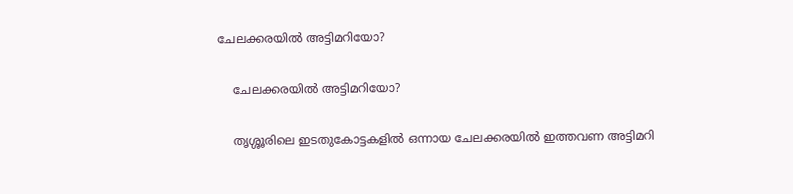ചേലക്കരയിൽ അട്ടിമറിയോ?

    ചേലക്കരയിൽ അട്ടിമറിയോ?

    തൃശ്ശൂരിലെ ഇടതുകോട്ടകളിൽ ഒന്നായ ചേലക്കരയിൽ ഇത്തവണ അട്ടിമറി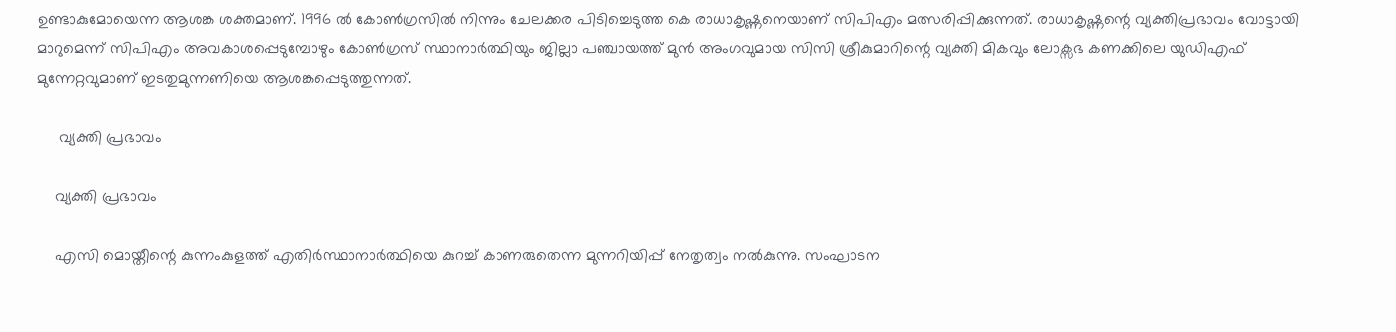ഉണ്ടാകുമോയെന്ന ആശങ്ക ശക്തമാണ്. 1996 ൽ കോൺഗ്രസിൽ നിന്നും ചേലക്കര പിടിച്ചെടുത്ത കെ രാധാകൃഷ്ണനെയാണ് സിപിഎം മത്സരിപ്പിക്കുന്നത്. രാധാകൃഷ്ണന്റെ വ്യക്തിപ്രഭാവം വോട്ടായി മാറുമെന്ന് സിപിഎം അവകാശപ്പെടുമ്പോഴും കോൺഗ്രസ് സ്ഥാനാർത്ഥിയും ജില്ലാ പഞ്ചായത്ത് മുൻ അംഗവുമായ സിസി ശ്രീകുമാറിന്റെ വ്യക്തി മികവും ലോക്സഭ കണക്കിലെ യുഡിഎഫ് മുന്നേറ്റവുമാണ് ഇടതുമുന്നണിയെ ആശങ്കപ്പെടുത്തുന്നത്.

     വ്യക്തി പ്രഭാവം

    വ്യക്തി പ്രഭാവം

    എസി മൊയ്തീന്റെ കുന്നംകുളത്ത് എതിർസ്ഥാനാർത്ഥിയെ കുറച്ച് കാണരുതെന്ന മുന്നറിയിപ്പ് നേതൃത്വം നൽകുന്നു. സംഘാടന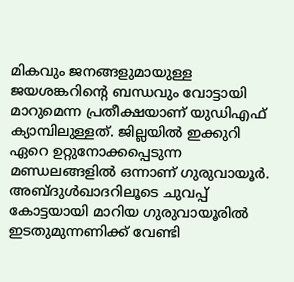മികവും ജനങ്ങളുമായുള്ള ജയശങ്കറിന്റെ ബന്ധവും വോട്ടായി മാറുമെന്ന പ്രതീക്ഷയാണ് യുഡിഎഫ് ക്യാമ്പിലുള്ളത്. ജില്ലയിൽ ഇക്കുറി ഏറെ ഉറ്റുനോക്കപ്പെടുന്ന മണ്ഡലങ്ങളിൽ ഒന്നാണ് ഗുരുവായൂർ. അബ്ദുൾഖാദറിലൂടെ ചുവപ്പ് കോട്ടയായി മാറിയ ഗുരുവായൂരിൽ ഇടതുമുന്നണിക്ക് വേണ്ടി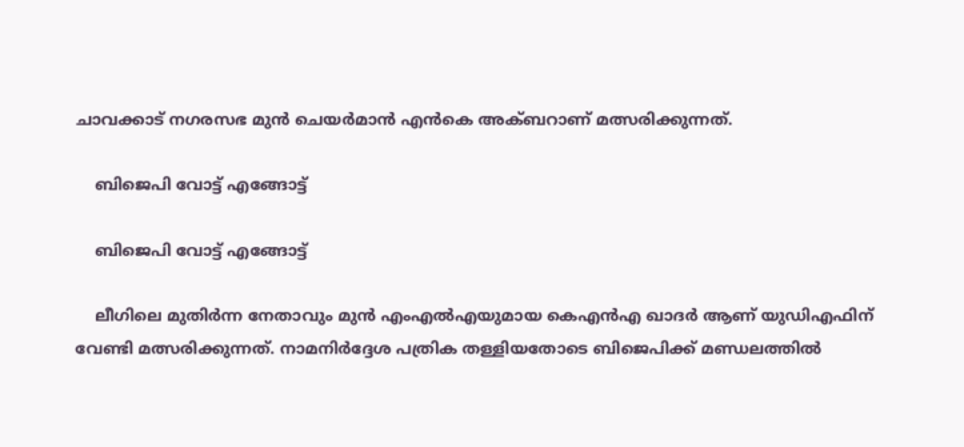ചാവക്കാട് നഗരസഭ മുൻ ചെയർമാൻ എൻകെ അക്ബറാണ് മത്സരിക്കുന്നത്.

    ബിജെപി വോട്ട് എങ്ങോട്ട്

    ബിജെപി വോട്ട് എങ്ങോട്ട്

    ലീഗിലെ മുതിർന്ന നേതാവും മുൻ എംഎൽഎയുമായ കെഎൻഎ ഖാദർ ആണ് യുഡിഎഫിന് വേണ്ടി മത്സരിക്കുന്നത്. നാമനിർദ്ദേശ പത്രിക തള്ളിയതോടെ ബിജെപിക്ക് മണ്ഡലത്തിൽ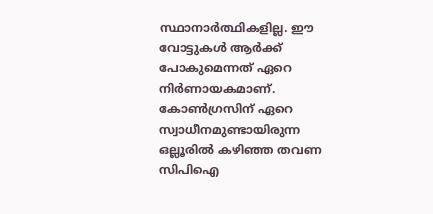സ്ഥാനാർത്ഥികളില്ല. ഈ വോട്ടുകൾ ആർക്ക് പോകുമെന്നത് ഏറെ നിർണായകമാണ്. കോൺഗ്രസിന് ഏറെ സ്വാധീനമുണ്ടായിരുന്ന ഒല്ലൂരിൽ കഴിഞ്ഞ തവണ സിപിഐ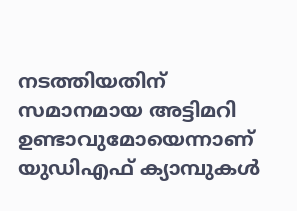നടത്തിയതിന് സമാനമായ അട്ടിമറി ഉണ്ടാവുമോയെന്നാണ് യുഡിഎഫ് ക്യാമ്പുകൾ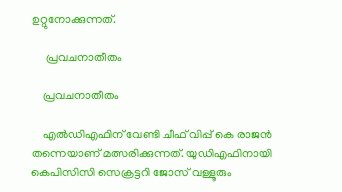ഉറ്റുനോക്കുന്നത്.

     പ്രവചനാതീതം

    പ്രവചനാതീതം

    എൽഡിഎഫിന് വേണ്ടി ചീഫ് വിപ്പ് കെ രാജൻ തന്നെയാണ് മത്സരിക്കുന്നത്. യുഡിഎഫിനായി കെപിസിസി സെക്രട്ടറി ജോസ് വള്ളൂരും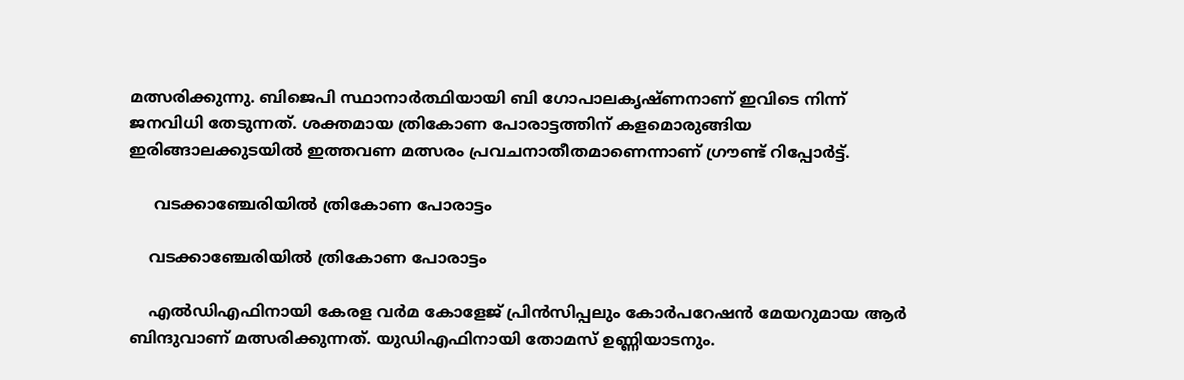മത്സരിക്കുന്നു. ബിജെപി സ്ഥാനാർത്ഥിയായി ബി ഗോപാലകൃഷ്ണനാണ് ഇവിടെ നിന്ന് ജനവിധി തേടുന്നത്. ശക്തമായ ത്രികോണ പോരാട്ടത്തിന് കളമൊരുങ്ങിയ ഇരിങ്ങാലക്കുടയിൽ ഇത്തവണ മത്സരം പ്രവചനാതീതമാണെന്നാണ് ഗ്രൗണ്ട് റിപ്പോർട്ട്.

     വടക്കാഞ്ചേരിയിൽ ത്രികോണ പോരാട്ടം

    വടക്കാഞ്ചേരിയിൽ ത്രികോണ പോരാട്ടം

    എൽഡിഎഫിനായി കേരള വർമ കോളേജ് പ്രിൻസിപ്പലും കോർപറേഷൻ മേയറുമായ ആർ ബിന്ദുവാണ് മത്സരിക്കുന്നത്. യുഡിഎഫിനായി തോമസ് ഉണ്ണിയാടനും.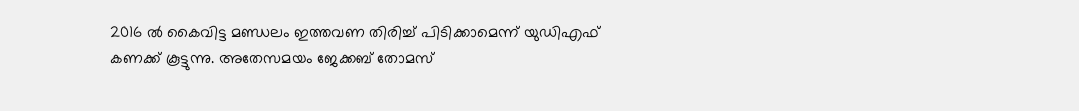2016 ൽ കൈവിട്ട മണ്ഡലം ഇത്തവണ തിരിച്ച് പിടിക്കാമെന്ന് യുഡിഎഫ് കണക്ക് കൂട്ടുന്നു. അതേസമയം ജേക്കബ് തോമസ്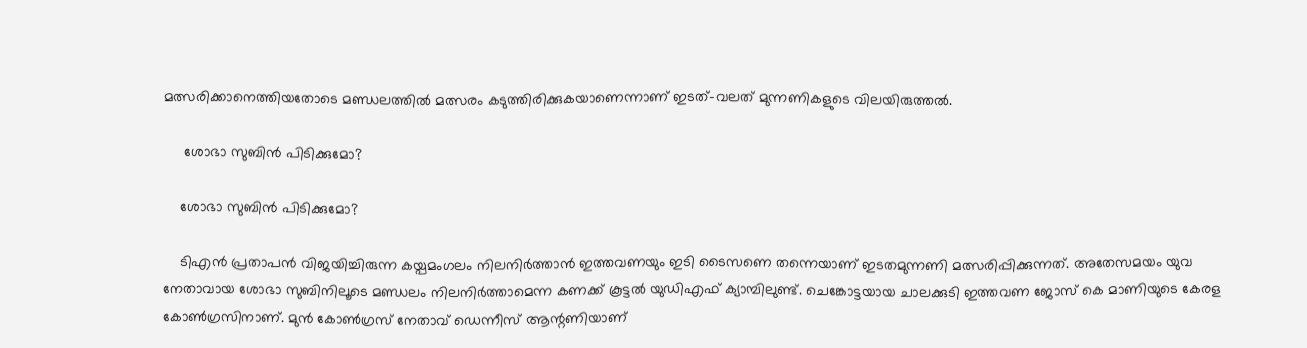മത്സരിക്കാനെത്തിയതോടെ മണ്ഡലത്തിൽ മത്സരം കടുത്തിരിക്കുകയാണെന്നാണ് ഇടത്-വലത് മുന്നണികളുടെ വിലയിരുത്തൽ.

     ശോഭാ സുബിൻ പിടിക്കുമോ?

    ശോഭാ സുബിൻ പിടിക്കുമോ?

    ടിഎൻ പ്രതാപൻ വിജയിച്ചിരുന്ന കയ്പമംഗലം നിലനിർത്താൻ ഇത്തവണയും ഇടി ടൈസണെ തന്നെയാണ് ഇടതമുന്നണി മത്സരിപ്പിക്കുന്നത്. അതേസമയം യുവ നേതാവായ ശോഭാ സുബിനിലൂടെ മണ്ഡലം നിലനിർത്താമെന്ന കണക്ക് കൂട്ടൽ യുഡിഎഫ് ക്യാമ്പിലുണ്ട്. ചെങ്കോട്ടയായ ചാലക്കുടി ഇത്തവണ ജോസ് കെ മാണിയുടെ കേരള കോൺഗ്രസിനാണ്. മുൻ കോൺഗ്രസ് നേതാവ് ഡെന്നീസ് ആന്റണിയാണ്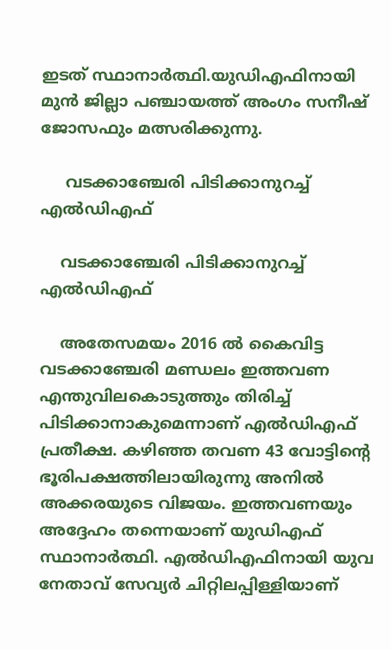ഇടത് സ്ഥാനാർത്ഥി.യുഡിഎഫിനായി മുൻ ജില്ലാ പഞ്ചായത്ത് അംഗം സനീഷ് ജോസഫും മത്സരിക്കുന്നു.

     വടക്കാഞ്ചേരി പിടിക്കാനുറച്ച് എൽഡിഎഫ്

    വടക്കാഞ്ചേരി പിടിക്കാനുറച്ച് എൽഡിഎഫ്

    അതേസമയം 2016 ൽ കൈവിട്ട വടക്കാഞ്ചേരി മണ്ഡലം ഇത്തവണ എന്തുവിലകൊടുത്തും തിരിച്ച് പിടിക്കാനാകുമെന്നാണ് എൽഡിഎഫ് പ്രതീക്ഷ. കഴിഞ്ഞ തവണ 43 വോട്ടിന്റെ ഭൂരിപക്ഷത്തിലായിരുന്നു അനിൽ അക്കരയുടെ വിജയം. ഇത്തവണയും അദ്ദേഹം തന്നെയാണ് യുഡിഎഫ് സ്ഥാനാർത്ഥി. എൽഡിഎഫിനായി യുവ നേതാവ് സേവ്യർ ചിറ്റിലപ്പിള്ളിയാണ്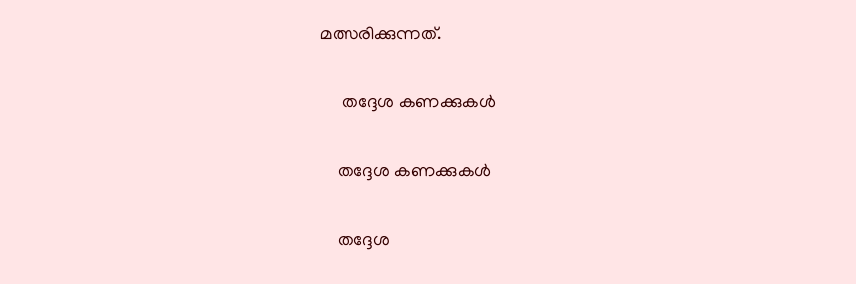മത്സരിക്കുന്നത്.

     തദ്ദേശ കണക്കുകൾ

    തദ്ദേശ കണക്കുകൾ

    തദ്ദേശ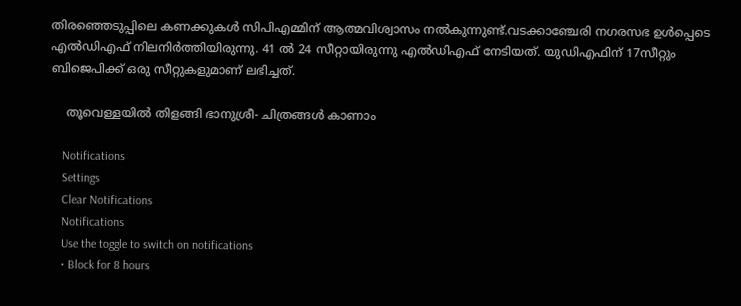തിരഞ്ഞെടുപ്പിലെ കണക്കുകൾ സിപിഎമ്മിന് ആത്മവിശ്വാസം നൽകുന്നുണ്ട്.വടക്കാഞ്ചേരി നഗരസഭ ഉൾപ്പെടെ എൽഡിഎഫ് നിലനിർത്തിയിരുന്നു. 41 ൽ 24 സീറ്റായിരുന്നു എൽഡിഎഫ് നേടിയത്. യുഡിഎഫിന് 17സീറ്റും ബിജെപിക്ക് ഒരു സീറ്റുകളുമാണ് ലഭിച്ചത്.

    തൂവെള്ളയിൽ തിളങ്ങി ഭാനുശ്രീ- ചിത്രങ്ങൾ കാണാം

    Notifications
    Settings
    Clear Notifications
    Notifications
    Use the toggle to switch on notifications
    • Block for 8 hours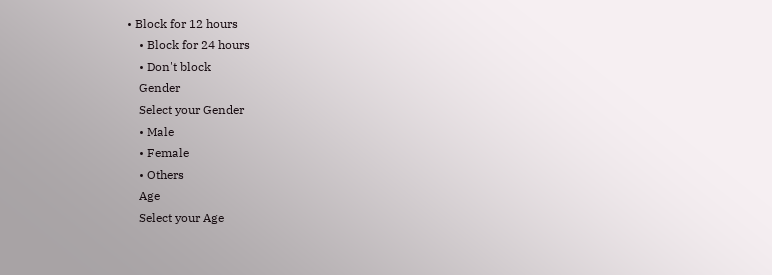• Block for 12 hours
    • Block for 24 hours
    • Don't block
    Gender
    Select your Gender
    • Male
    • Female
    • Others
    Age
    Select your Age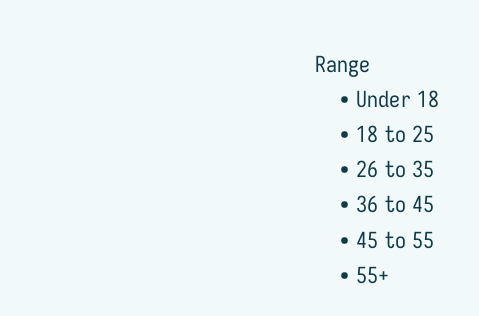Range
    • Under 18
    • 18 to 25
    • 26 to 35
    • 36 to 45
    • 45 to 55
    • 55+